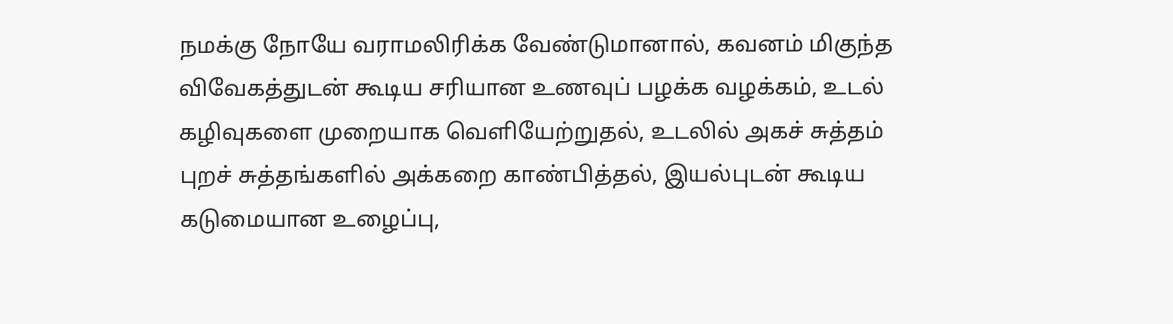நமக்கு நோயே வராமலிரிக்க வேண்டுமானால், கவனம் மிகுந்த விவேகத்துடன் கூடிய சரியான உணவுப் பழக்க வழக்கம், உடல் கழிவுகளை முறையாக வெளியேற்றுதல், உடலில் அகச் சுத்தம் புறச் சுத்தங்களில் அக்கறை காண்பித்தல், இயல்புடன் கூடிய கடுமையான உழைப்பு,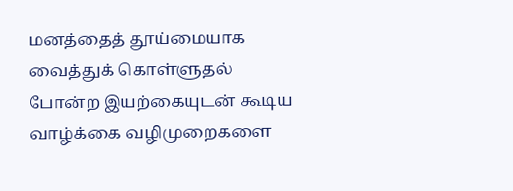மனத்தைத் தூய்மையாக வைத்துக் கொள்ளுதல் போன்ற இயற்கையுடன் கூடிய வாழ்க்கை வழிமுறைகளை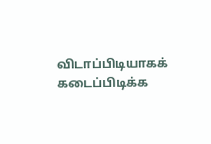விடாப்பிடியாகக் கடைப்பிடிக்க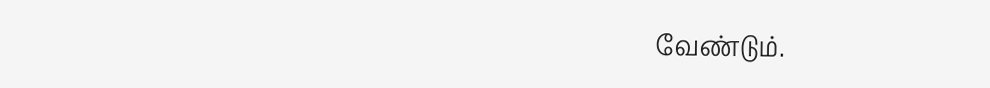வேண்டும்.